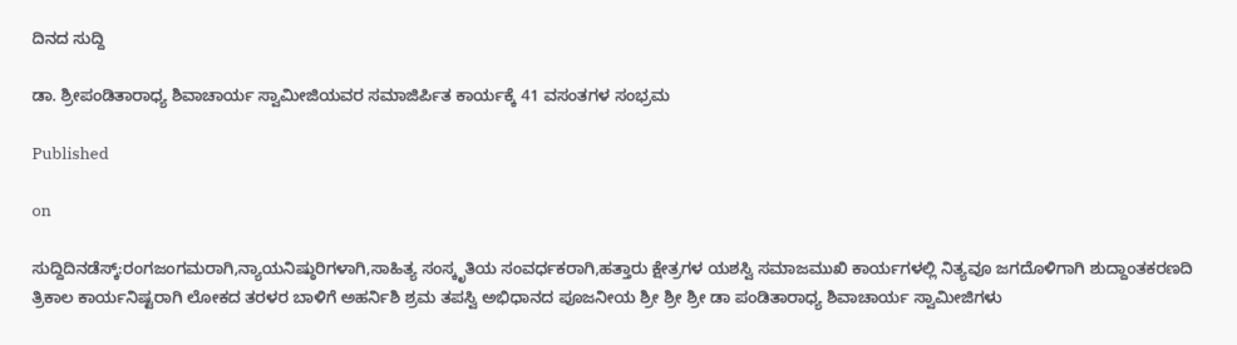ದಿನದ ಸುದ್ದಿ

ಡಾ. ಶ್ರೀಪಂಡಿತಾರಾಧ್ಯ ಶಿವಾಚಾರ್ಯ ಸ್ವಾಮೀಜಿಯವರ ಸಮಾಜಿರ್ಪಿತ ಕಾರ್ಯಕ್ಕೆ 41 ವಸಂತಗಳ ಸಂಭ್ರಮ

Published

on

ಸುದ್ದಿದಿನಡೆಸ್ಕ್:ರಂಗಜಂಗಮರಾಗಿ,ನ್ಯಾಯನಿಷ್ಠುರಿಗಳಾಗಿ,ಸಾಹಿತ್ಯ ಸಂಸ್ಕೃತಿಯ ಸಂವರ್ಧಕರಾಗಿ,ಹತ್ತಾರು ಕ್ಷೇತ್ರಗಳ ಯಶಸ್ವಿ ಸಮಾಜಮುಖಿ ಕಾರ್ಯಗಳಲ್ಲಿ ನಿತ್ಯವೂ ಜಗದೊಳಿಗಾಗಿ ಶುದ್ದಾಂತಕರಣದಿ ತ್ರಿಕಾಲ ಕಾರ್ಯನಿಷ್ಟರಾಗಿ ಲೋಕದ ತರಳರ ಬಾಳಿಗೆ ಅಹರ್ನಿಶಿ ಶ್ರಮ ತಪಸ್ವಿ ಅಭಿಧಾನದ ಪೂಜನೀಯ ಶ್ರೀ ಶ್ರೀ ಶ್ರೀ ಡಾ ಪಂಡಿತಾರಾಧ್ಯ ಶಿವಾಚಾರ್ಯ ಸ್ವಾಮೀಜಿಗಳು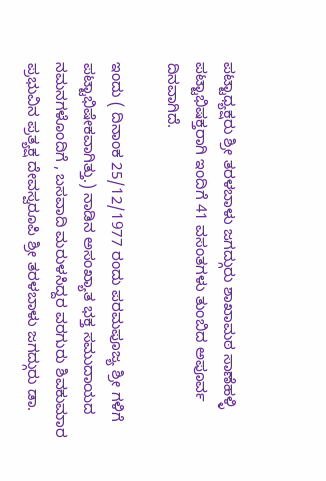ಪಟ್ಟಾಧ್ಯಕ್ಷರು ಶ್ರೀ ತರಳಬಾಳು ಜಗದ್ಗುರು ಶಾಖಾಮಠ ಸಾಣೆಹಳ್ಳಿ ಪಟ್ಟಾಭಿಷಕ್ತರಾಗಿ ಇಂದಿಗೆ 41 ವಸಂತಗಳು ತುಂಬಿದ ಅಪೂರ್ವ ದಿನವಾಗಿದೆ.

ಇಂದು ( ದಿನಾಂಕ 25/12/1977 ರಂದು ಪರಮಪೂಜ್ಯ ಶ್ರೀ ಗಳಿಗೆ ಪಟ್ಟಾಭಿಷೇಕವಾಗಿತ್ತು.) ನಾಡಿನ ಅಸಂಖ್ಯಾತ ಭಕ್ತ ಸಮುದಾಯದ ನಮನಗಳೊಂದಿಗೆ , ಬಸವಾದಿ ಮರುಳಸಿದ್ದರ ವರಗುರು ಶಿವಕುಮಾರ ಪ್ರಭುವಿನ ಪ್ರತ್ಯಕ್ಷ ದೇವಸ್ವರೂಪಿ ಶ್ರೀ ತರಳಬಾಳು ಜಗದ್ಗುರು ಡಾ.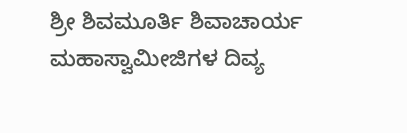ಶ್ರೀ ಶಿವಮೂರ್ತಿ ಶಿವಾಚಾರ್ಯ ಮಹಾಸ್ವಾಮೀಜಿಗಳ ದಿವ್ಯ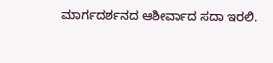ಮಾರ್ಗದರ್ಶನದ ಆಶೀರ್ವಾದ ಸದಾ ಇರಲಿ.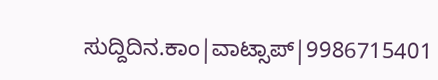ಸುದ್ದಿದಿನ.ಕಾಂ|ವಾಟ್ಸಾಪ್|9986715401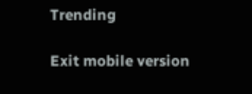Trending

Exit mobile version